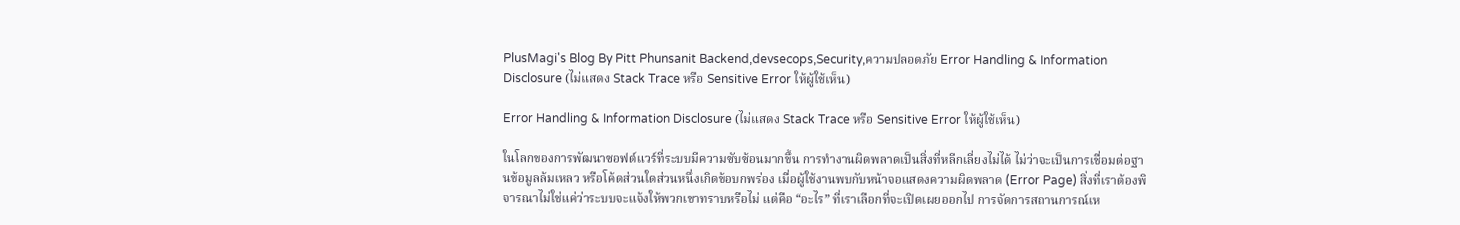PlusMagi's Blog By Pitt Phunsanit Backend,devsecops,Security,ความปลอดภัย Error Handling & Information Disclosure (ไม่แสดง Stack Trace หรือ Sensitive Error ให้ผู้ใช้เห็น)

Error Handling & Information Disclosure (ไม่แสดง Stack Trace หรือ Sensitive Error ให้ผู้ใช้เห็น)

ในโลกของการพัฒนาซอฟต์แวร์ที่ระบบมีความซับซ้อนมากขึ้น การทำงานผิดพลาดเป็นสิ่งที่หลีกเลี่ยงไม่ได้ ไม่ว่าจะเป็นการเชื่อมต่อฐานข้อมูลล้มเหลว หรือโค้ดส่วนใดส่วนหนึ่งเกิดข้อบกพร่อง เมื่อผู้ใช้งานพบกับหน้าจอแสดงความผิดพลาด (Error Page) สิ่งที่เราต้องพิจารณาไม่ใช่แค่ว่าระบบจะแจ้งให้พวกเขาทราบหรือไม่ แต่คือ “อะไร” ที่เราเลือกที่จะเปิดเผยออกไป การจัดการสถานการณ์เห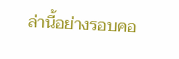ล่านี้อย่างรอบคอ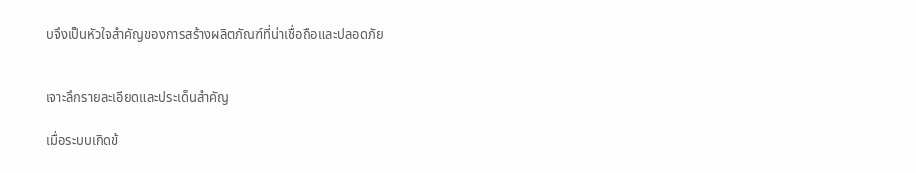บจึงเป็นหัวใจสำคัญของการสร้างผลิตภัณฑ์ที่น่าเชื่อถือและปลอดภัย


เจาะลึกรายละเอียดและประเด็นสำคัญ

เมื่อระบบเกิดข้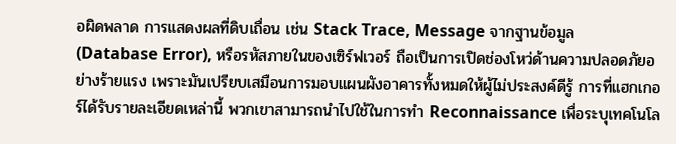อผิดพลาด การแสดงผลที่ดิบเถื่อน เช่น Stack Trace, Message จากฐานข้อมูล (Database Error), หรือรหัสภายในของเซิร์ฟเวอร์ ถือเป็นการเปิดช่องโหว่ด้านความปลอดภัยอย่างร้ายแรง เพราะมันเปรียบเสมือนการมอบแผนผังอาคารทั้งหมดให้ผู้ไม่ประสงค์ดีรู้ การที่แฮกเกอร์ได้รับรายละเอียดเหล่านี้ พวกเขาสามารถนำไปใช้ในการทำ Reconnaissance เพื่อระบุเทคโนโล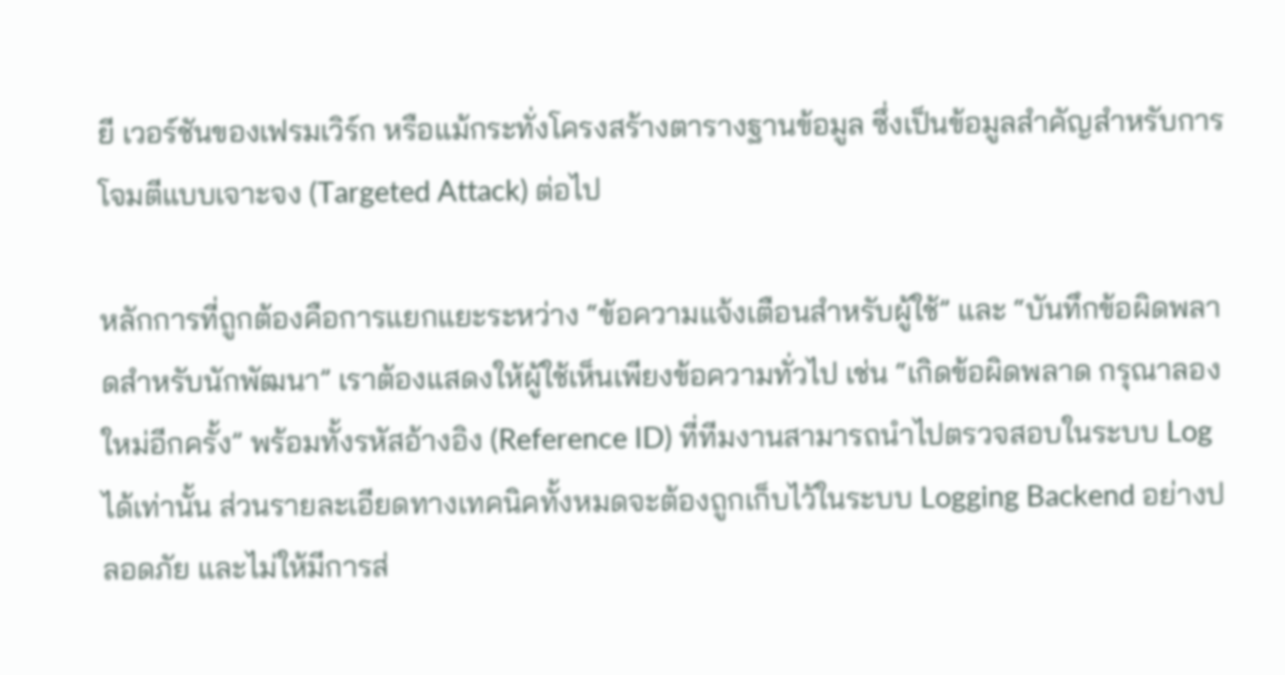ยี เวอร์ชันของเฟรมเวิร์ก หรือแม้กระทั่งโครงสร้างตารางฐานข้อมูล ซึ่งเป็นข้อมูลสำคัญสำหรับการโจมตีแบบเจาะจง (Targeted Attack) ต่อไป

หลักการที่ถูกต้องคือการแยกแยะระหว่าง “ข้อความแจ้งเตือนสำหรับผู้ใช้” และ “บันทึกข้อผิดพลาดสำหรับนักพัฒนา” เราต้องแสดงให้ผู้ใช้เห็นเพียงข้อความทั่วไป เช่น “เกิดข้อผิดพลาด กรุณาลองใหม่อีกครั้ง” พร้อมทั้งรหัสอ้างอิง (Reference ID) ที่ทีมงานสามารถนำไปตรวจสอบในระบบ Log ได้เท่านั้น ส่วนรายละเอียดทางเทคนิคทั้งหมดจะต้องถูกเก็บไว้ในระบบ Logging Backend อย่างปลอดภัย และไม่ให้มีการส่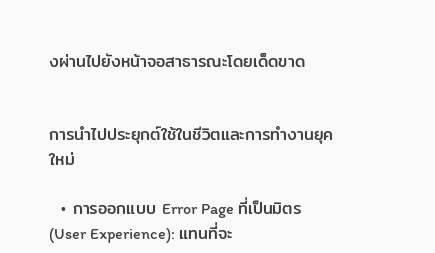งผ่านไปยังหน้าจอสาธารณะโดยเด็ดขาด


การนำไปประยุกต์ใช้ในชีวิตและการทำงานยุคใหม่

  • การออกแบบ Error Page ที่เป็นมิตร (User Experience): แทนที่จะ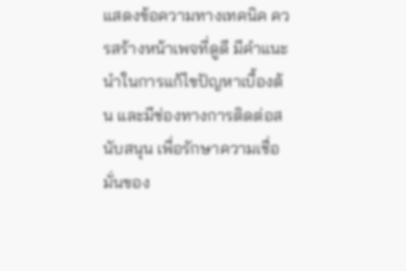แสดงข้อความทางเทคนิค ควรสร้างหน้าเพจที่ดูดี มีคำแนะนำในการแก้ไขปัญหาเบื้องต้น และมีช่องทางการติดต่อสนับสนุน เพื่อรักษาความเชื่อมั่นของ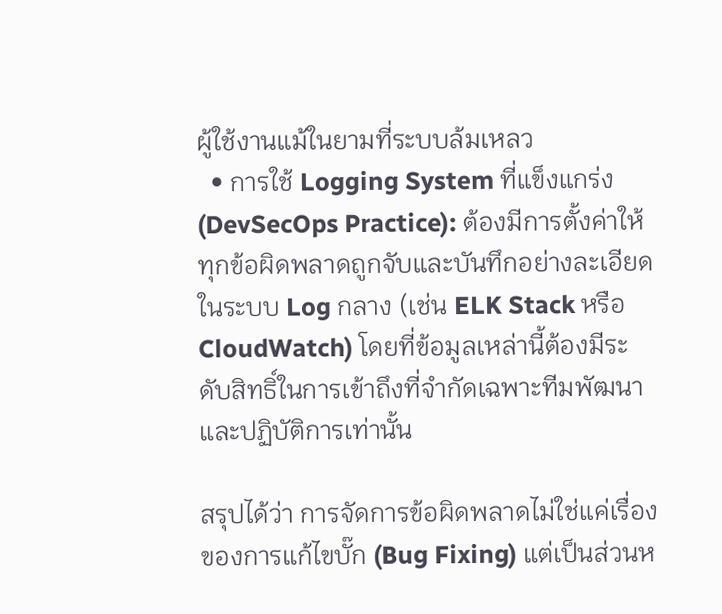ผู้ใช้งานแม้ในยามที่ระบบล้มเหลว
  • การใช้ Logging System ที่แข็งแกร่ง (DevSecOps Practice): ต้องมีการตั้งค่าให้ทุกข้อผิดพลาดถูกจับและบันทึกอย่างละเอียดในระบบ Log กลาง (เช่น ELK Stack หรือ CloudWatch) โดยที่ข้อมูลเหล่านี้ต้องมีระดับสิทธิ์ในการเข้าถึงที่จำกัดเฉพาะทีมพัฒนาและปฏิบัติการเท่านั้น

สรุปได้ว่า การจัดการข้อผิดพลาดไม่ใช่แค่เรื่องของการแก้ไขบั๊ก (Bug Fixing) แต่เป็นส่วนห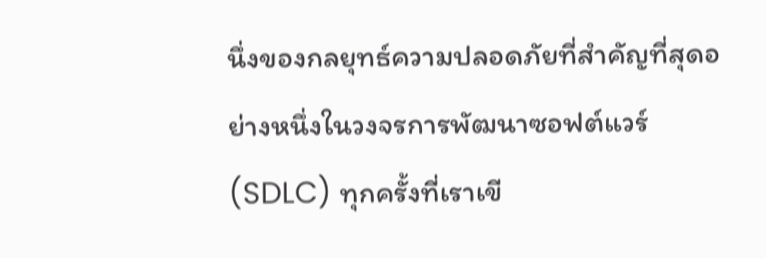นึ่งของกลยุทธ์ความปลอดภัยที่สำคัญที่สุดอย่างหนึ่งในวงจรการพัฒนาซอฟต์แวร์ (SDLC) ทุกครั้งที่เราเขี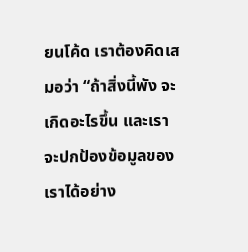ยนโค้ด เราต้องคิดเสมอว่า “ถ้าสิ่งนี้พัง จะเกิดอะไรขึ้น และเราจะปกป้องข้อมูลของเราได้อย่าง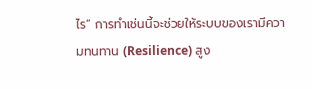ไร” การทำเช่นนี้จะช่วยให้ระบบของเรามีความทนทาน (Resilience) สูง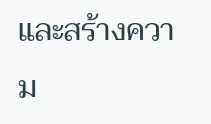และสร้างความ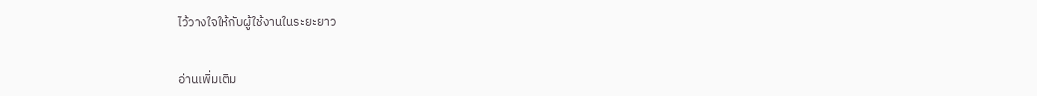ไว้วางใจให้กับผู้ใช้งานในระยะยาว


อ่านเพิ่มเติม